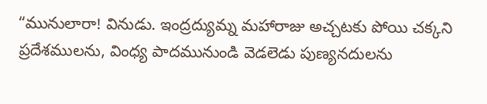“మునులారా! వినుడు. ఇంద్రద్యుమ్న మహారాజు అచ్చటకు పోయి చక్కని ప్రదేశములను, వింధ్య పాదమునుండి వెడలెడు పుణ్యనదులను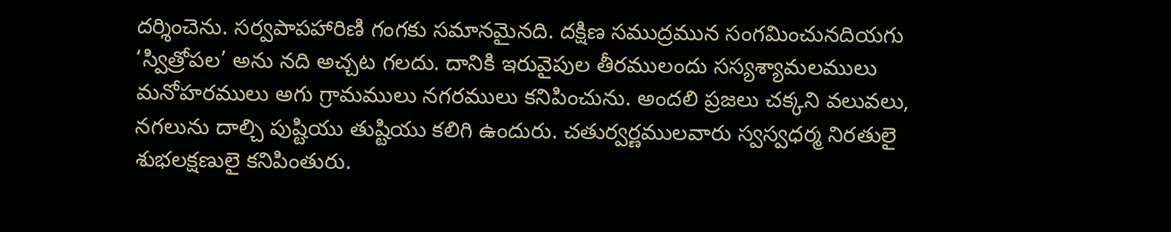దర్శించెను. సర్వపాపహారిణి గంగకు సమానమైనది. దక్షిణ సముద్రమున సంగమించునదియగు ‘స్విత్రోపల’ అను నది అచ్చట గలదు. దానికి ఇరువైపుల తీరములందు సస్యశ్యామలములు మనోహరములు అగు గ్రామములు నగరములు కనిపించును. అందలి ప్రజలు చక్కని వలువలు, నగలును దాల్చి పుష్టియు తుష్టియు కలిగి ఉందురు. చతుర్వర్ణములవారు స్వస్వధర్మ నిరతులై శుభలక్షణులై కనిపింతురు.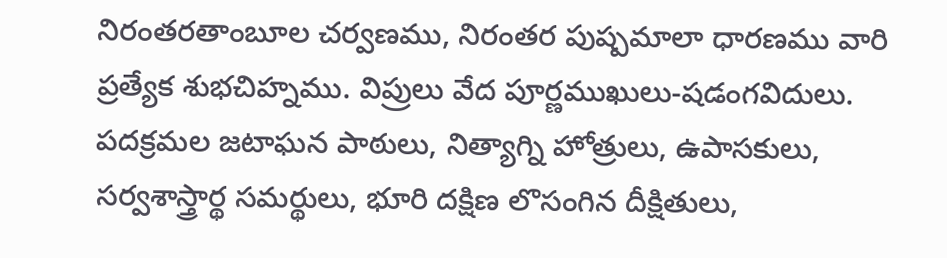నిరంతరతాంబూల చర్వణము, నిరంతర పుష్పమాలా ధారణము వారి ప్రత్యేక శుభచిహ్నము. విప్రులు వేద పూర్ణముఖులు-షడంగవిదులు. పదక్రమల జటాఘన పాఠులు, నిత్యాగ్ని హోత్రులు, ఉపాసకులు, సర్వశాస్త్రార్థ సమర్థులు, భూరి దక్షిణ లొసంగిన దీక్షితులు,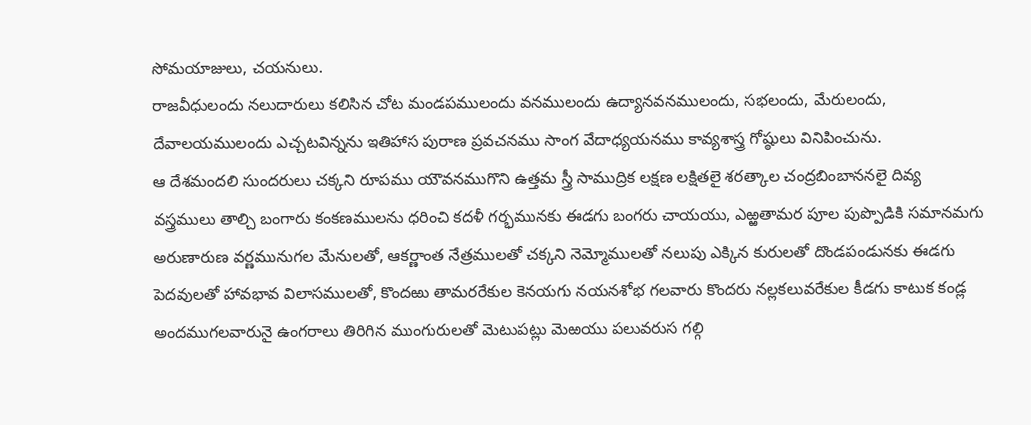సోమయాజులు, చయనులు.
రాజవీధులందు నలుదారులు కలిసిన చోట మండపములందు వనములందు ఉద్యానవనములందు, సభలందు, మేరులందు, దేవాలయములందు ఎచ్చటవిన్నను ఇతిహాస పురాణ ప్రవచనము సాంగ వేదాధ్యయనము కావ్యశాస్త్ర గోష్ఠులు వినిపించును.
ఆ దేశమందలి సుందరులు చక్కని రూపము యౌవనముగొని ఉత్తమ స్త్రీ సాముద్రిక లక్షణ లక్షితలై శరత్కాల చంద్రబింబాననలై దివ్య వస్త్రములు తాల్చి బంగారు కంకణములను ధరించి కదళీ గర్భమునకు ఈడగు బంగరు చాయయు, ఎఱ్ఱతామర పూల పుప్పొడికి సమానమగు అరుణారుణ వర్ణమునుగల మేనులతో, ఆకర్ణాంత నేత్రములతో చక్కని నెమ్మోములతో నలుపు ఎక్కిన కురులతో దొండపండునకు ఈడగు పెదవులతో హావభావ విలాసములతో, కొందఱు తామరరేకుల కెనయగు నయనశోభ గలవారు కొందరు నల్లకలువరేకుల కీడగు కాటుక కండ్ల అందముగలవారునై ఉంగరాలు తిరిగిన ముంగురులతో మెటుపట్లు మెఱయు పలువరుస గల్గి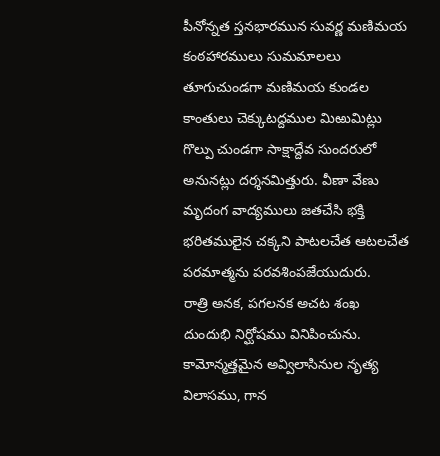పీనోన్నత స్తనభారమున సువర్ణ మణిమయ కంఠహారములు సుమమాలలు తూగుచుండగా మణిమయ కుండల కాంతులు చెక్కుటద్దముల మిఱుమిట్లు గొల్పు చుండగా సాక్షాద్దేవ సుందరులో అనునట్లు దర్శనమిత్తురు. వీణా వేణు మృదంగ వాద్యములు జతచేసి భక్తి భరితములైన చక్కని పాటలచేత ఆటలచేత పరమాత్మను పరవశింపజేయుదురు.
రాత్రి అనక, పగలనక అచట శంఖ దుందుభి నిర్ఘోషము వినిపించును. కామోన్మత్తమైన అవ్విలాసినుల నృత్య విలాసము, గాన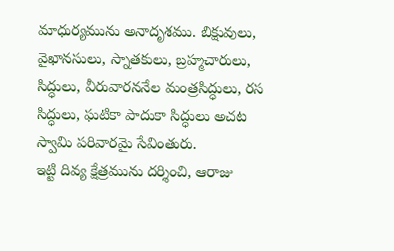మాధుర్యమును అనాదృశము. బిక్షువులు, వైఖానసులు, స్నాతకులు, బ్రహ్మచారులు, సిద్ధులు, వీరువారననేల మంత్రసిద్ధులు, రస సిద్ధులు, ఘటికా పాదుకా సిద్ధులు అచట స్వామి పరివారమై సేవింతురు.
ఇట్టి దివ్య క్షేత్రమును దర్శించి, ఆరాజు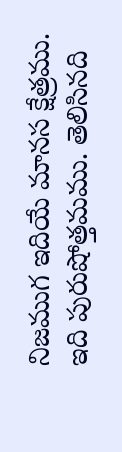నిజముగ ఇదియే మానస క్షేత్రము. ఇది పురుషోత్తమము. తెలిసినది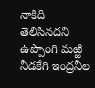నాకిది తెలిసినదని ఉప్పొంగి మఱ్ఱి నీడకేగి ఇంద్రనీల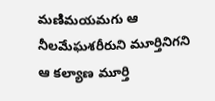మణిమయమగు ఆ నీలమేఘశరీరుని మూర్తినిగని ఆ కల్యాణ మూర్తి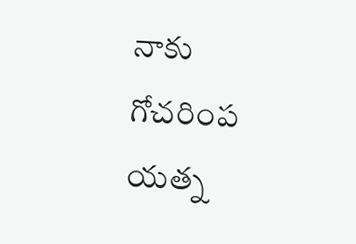నాకు గోచరింప యత్న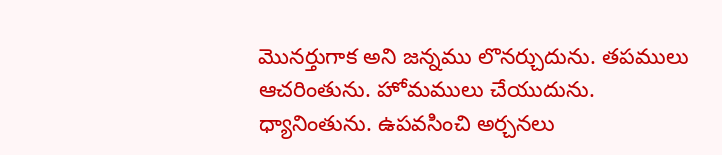మొనర్తుగాక అని జన్నము లొనర్చుదును. తపములు ఆచరింతును. హోమములు చేయుదును. ధ్యానింతును. ఉపవసించి అర్చనలు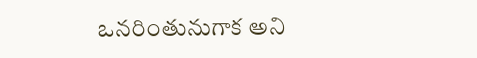ఒనరింతునుగాక అని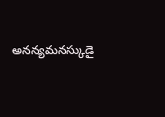అనన్యమనస్కుడై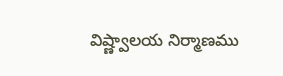విష్ణ్వాలయ నిర్మాణము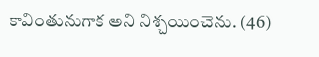కావింతునుగాక అని నిశ్చయించెను. (46)